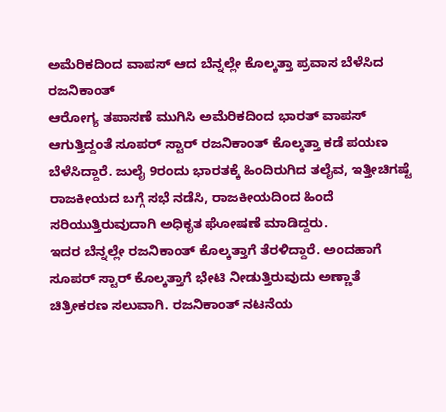ಅಮೆರಿಕದಿಂದ ವಾಪಸ್ ಆದ ಬೆನ್ನಲ್ಲೇ ಕೊಲ್ಕತ್ತಾ ಪ್ರವಾಸ ಬೆಳೆಸಿದ ರಜನಿಕಾಂತ್
ಆರೋಗ್ಯ ತಪಾಸಣೆ ಮುಗಿಸಿ ಅಮೆರಿಕದಿಂದ ಭಾರತ್ ವಾಪಸ್ ಆಗುತ್ತಿದ್ದಂತೆ ಸೂಪರ್ ಸ್ಟಾರ್ ರಜನಿಕಾಂತ್ ಕೊಲ್ಕತ್ತಾ ಕಡೆ ಪಯಣ ಬೆಳೆಸಿದ್ದಾರೆ. ಜುಲೈ 9ರಂದು ಭಾರತಕ್ಕೆ ಹಿಂದಿರುಗಿದ ತಲೈವ, ಇತ್ತೀಚಿಗಷ್ಟೆ ರಾಜಕೀಯದ ಬಗ್ಗೆ ಸಭೆ ನಡೆಸಿ, ರಾಜಕೀಯದಿಂದ ಹಿಂದೆ ಸರಿಯುತ್ತಿರುವುದಾಗಿ ಅಧಿಕೃತ ಘೋಷಣೆ ಮಾಡಿದ್ದರು.
ಇದರ ಬೆನ್ನಲ್ಲೇ ರಜನಿಕಾಂತ್ ಕೊಲ್ಕತ್ತಾಗೆ ತೆರಳಿದ್ದಾರೆ. ಅಂದಹಾಗೆ ಸೂಪರ್ ಸ್ಟಾರ್ ಕೊಲ್ಕತ್ತಾಗೆ ಭೇಟಿ ನೀಡುತ್ತಿರುವುದು ಅಣ್ಣಾತೆ ಚಿತ್ರೀಕರಣ ಸಲುವಾಗಿ. ರಜನಿಕಾಂತ್ ನಟನೆಯ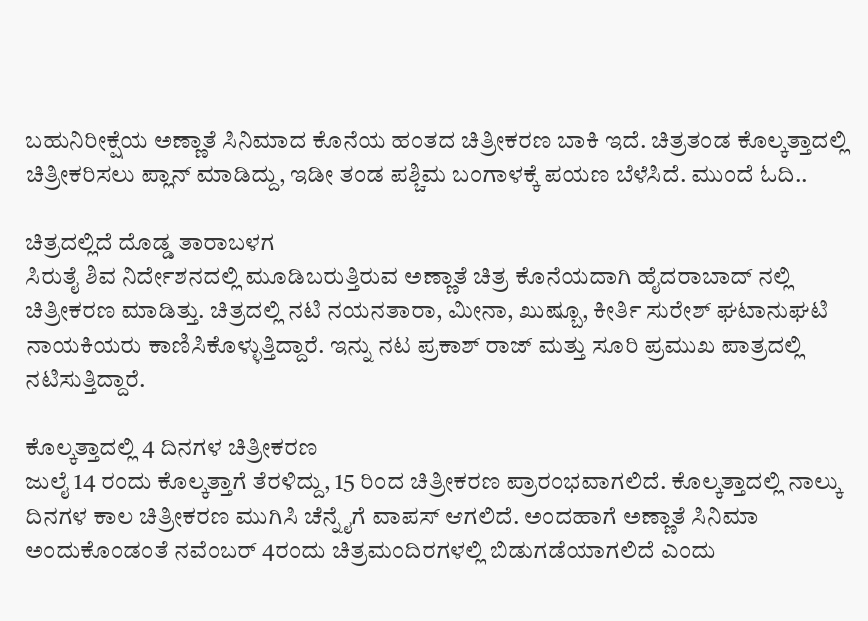ಬಹುನಿರೀಕ್ಷೆಯ ಅಣ್ಣಾತೆ ಸಿನಿಮಾದ ಕೊನೆಯ ಹಂತದ ಚಿತ್ರೀಕರಣ ಬಾಕಿ ಇದೆ. ಚಿತ್ರತಂಡ ಕೊಲ್ಕತ್ತಾದಲ್ಲಿ ಚಿತ್ರೀಕರಿಸಲು ಪ್ಲಾನ್ ಮಾಡಿದ್ದು, ಇಡೀ ತಂಡ ಪಶ್ಚಿಮ ಬಂಗಾಳಕ್ಕೆ ಪಯಣ ಬೆಳೆಸಿದೆ. ಮುಂದೆ ಓದಿ..

ಚಿತ್ರದಲ್ಲಿದೆ ದೊಡ್ಡ ತಾರಾಬಳಗ
ಸಿರುತೈ ಶಿವ ನಿರ್ದೇಶನದಲ್ಲಿ ಮೂಡಿಬರುತ್ತಿರುವ ಅಣ್ಣಾತೆ ಚಿತ್ರ ಕೊನೆಯದಾಗಿ ಹೈದರಾಬಾದ್ ನಲ್ಲಿ ಚಿತ್ರೀಕರಣ ಮಾಡಿತ್ತು. ಚಿತ್ರದಲ್ಲಿ ನಟಿ ನಯನತಾರಾ, ಮೀನಾ, ಖುಷ್ಬೂ, ಕೀರ್ತಿ ಸುರೇಶ್ ಘಟಾನುಘಟಿ ನಾಯಕಿಯರು ಕಾಣಿಸಿಕೊಳ್ಳುತ್ತಿದ್ದಾರೆ. ಇನ್ನು ನಟ ಪ್ರಕಾಶ್ ರಾಜ್ ಮತ್ತು ಸೂರಿ ಪ್ರಮುಖ ಪಾತ್ರದಲ್ಲಿ ನಟಿಸುತ್ತಿದ್ದಾರೆ.

ಕೊಲ್ಕತ್ತಾದಲ್ಲಿ 4 ದಿನಗಳ ಚಿತ್ರೀಕರಣ
ಜುಲೈ 14 ರಂದು ಕೊಲ್ಕತ್ತಾಗೆ ತೆರಳಿದ್ದು, 15 ರಿಂದ ಚಿತ್ರೀಕರಣ ಪ್ರಾರಂಭವಾಗಲಿದೆ. ಕೊಲ್ಕತ್ತಾದಲ್ಲಿ ನಾಲ್ಕು ದಿನಗಳ ಕಾಲ ಚಿತ್ರೀಕರಣ ಮುಗಿಸಿ ಚೆನ್ನೈಗೆ ವಾಪಸ್ ಆಗಲಿದೆ. ಅಂದಹಾಗೆ ಅಣ್ಣಾತೆ ಸಿನಿಮಾ ಅಂದುಕೊಂಡಂತೆ ನವೆಂಬರ್ 4ರಂದು ಚಿತ್ರಮಂದಿರಗಳಲ್ಲಿ ಬಿಡುಗಡೆಯಾಗಲಿದೆ ಎಂದು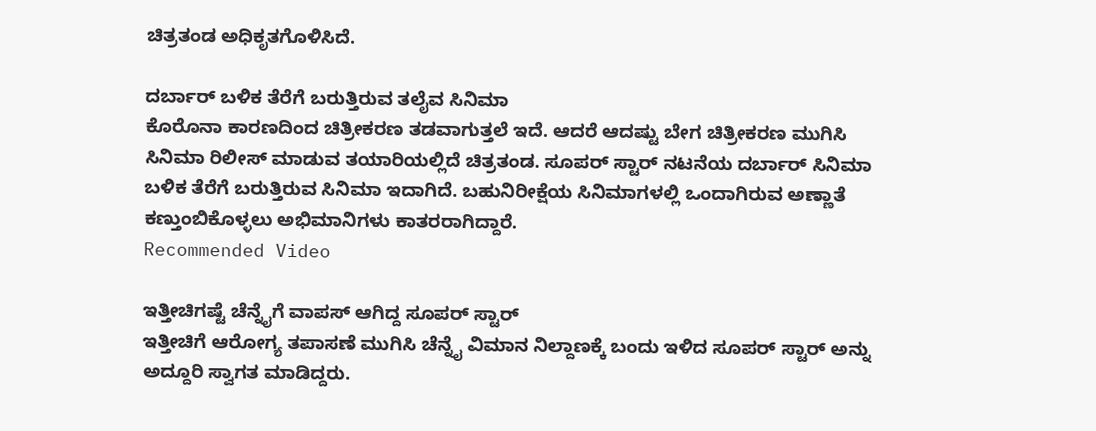ಚಿತ್ರತಂಡ ಅಧಿಕೃತಗೊಳಿಸಿದೆ.

ದರ್ಬಾರ್ ಬಳಿಕ ತೆರೆಗೆ ಬರುತ್ತಿರುವ ತಲೈವ ಸಿನಿಮಾ
ಕೊರೊನಾ ಕಾರಣದಿಂದ ಚಿತ್ರೀಕರಣ ತಡವಾಗುತ್ತಲೆ ಇದೆ. ಆದರೆ ಆದಷ್ಟು ಬೇಗ ಚಿತ್ರೀಕರಣ ಮುಗಿಸಿ ಸಿನಿಮಾ ರಿಲೀಸ್ ಮಾಡುವ ತಯಾರಿಯಲ್ಲಿದೆ ಚಿತ್ರತಂಡ. ಸೂಪರ್ ಸ್ಟಾರ್ ನಟನೆಯ ದರ್ಬಾರ್ ಸಿನಿಮಾ ಬಳಿಕ ತೆರೆಗೆ ಬರುತ್ತಿರುವ ಸಿನಿಮಾ ಇದಾಗಿದೆ. ಬಹುನಿರೀಕ್ಷೆಯ ಸಿನಿಮಾಗಳಲ್ಲಿ ಒಂದಾಗಿರುವ ಅಣ್ಣಾತೆ ಕಣ್ತುಂಬಿಕೊಳ್ಳಲು ಅಭಿಮಾನಿಗಳು ಕಾತರರಾಗಿದ್ದಾರೆ.
Recommended Video

ಇತ್ತೀಚಿಗಷ್ಟೆ ಚೆನ್ನೈಗೆ ವಾಪಸ್ ಆಗಿದ್ದ ಸೂಪರ್ ಸ್ಟಾರ್
ಇತ್ತೀಚಿಗೆ ಆರೋಗ್ಯ ತಪಾಸಣೆ ಮುಗಿಸಿ ಚೆನ್ನೈ ವಿಮಾನ ನಿಲ್ದಾಣಕ್ಕೆ ಬಂದು ಇಳಿದ ಸೂಪರ್ ಸ್ಟಾರ್ ಅನ್ನು ಅದ್ದೂರಿ ಸ್ವಾಗತ ಮಾಡಿದ್ದರು.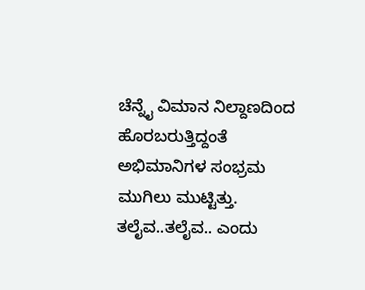ಚೆನ್ನೈ ವಿಮಾನ ನಿಲ್ದಾಣದಿಂದ ಹೊರಬರುತ್ತಿದ್ದಂತೆ ಅಭಿಮಾನಿಗಳ ಸಂಭ್ರಮ ಮುಗಿಲು ಮುಟ್ಟಿತ್ತು. ತಲೈವ..ತಲೈವ.. ಎಂದು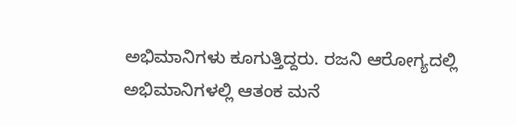ಅಭಿಮಾನಿಗಳು ಕೂಗುತ್ತಿದ್ದರು. ರಜನಿ ಆರೋಗ್ಯದಲ್ಲಿ ಅಭಿಮಾನಿಗಳಲ್ಲಿ ಆತಂಕ ಮನೆ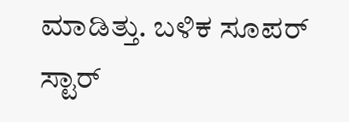ಮಾಡಿತ್ತು. ಬಳಿಕ ಸೂಪರ್ ಸ್ಟಾರ್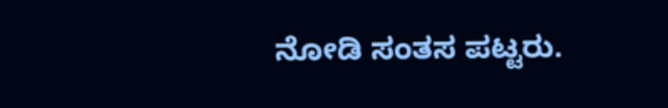ನೋಡಿ ಸಂತಸ ಪಟ್ಟರು.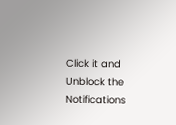Click it and Unblock the Notifications